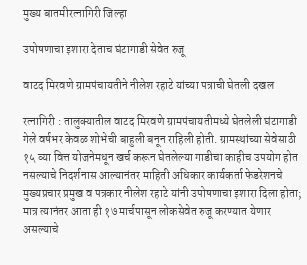मुख्य बातमीरत्नागिरी जिल्हा

उपोषणाचा इशारा देताच घंटागाडी सेवेत रुजू

वाटद मिरवणे ग्रामपंचायतीने नीलेश रहाटे यांच्या पत्राची घेतली दखल

रत्नागिरी : तालुक्यातील वाटद मिरवणे ग्रामपंचायतीमध्ये घेतलेली घंटागाडी गेले वर्षभर केवळ शोभेची बाहुली बनून राहिली होती. ग्रामस्थांच्या सेवेसाठी १५ व्या वित्त योजनेमधून खर्च करून घेतलेल्या गाडीचा काहीच उपयोग होत नसल्याचे निदर्शनास आल्यानंतर माहिती अधिकार कार्यकर्ता फेडरेशनचे मुख्यप्रचार प्रमुख व पत्रकार नीलेश रहाटे यांनी उपोषणाचा इशारा दिला होता; मात्र त्यानंतर आता ही १७ मार्चपासून लोकसेवेत रुजू करण्यात येणार असल्याचे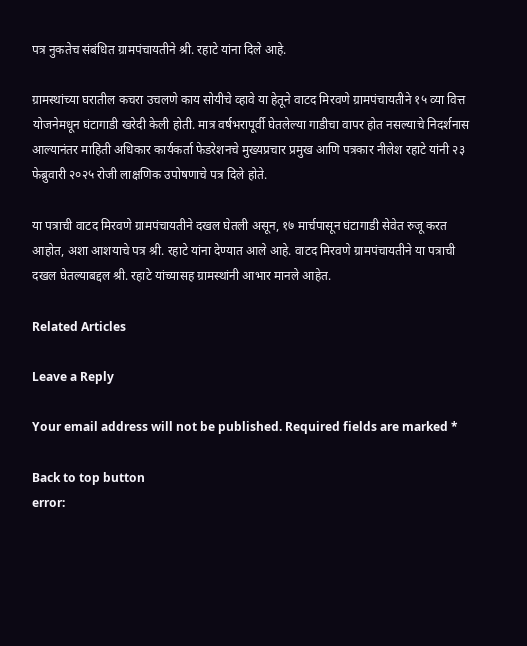पत्र नुकतेच संबंधित ग्रामपंचायतीने श्री. रहाटे यांना दिले आहे.

ग्रामस्थांच्या घरातील कचरा उचलणे काय सोयीचे व्हावे या हेतूने वाटद मिरवणे ग्रामपंचायतीने १५ व्या वित्त योजनेमधून घंटागाडी खरेदी केली होती. मात्र वर्षभरापूर्वी घेतलेल्या गाडीचा वापर होत नसल्याचे निदर्शनास आल्यानंतर माहिती अधिकार कार्यकर्ता फेडरेशनचे मुख्यप्रचार प्रमुख आणि पत्रकार नीलेश रहाटे यांनी २३ फेब्रुवारी २०२५ रोजी लाक्षणिक उपोषणाचे पत्र दिले होते.

या पत्राची वाटद मिरवणे ग्रामपंचायतीने दखल घेतली असून, १७ मार्चपासून घंटागाडी सेवेत रुजू करत आहोत, अशा आशयाचे पत्र श्री. रहाटे यांना देण्यात आले आहे. वाटद मिरवणे ग्रामपंचायतीने या पत्राची दखल घेतल्याबद्दल श्री. रहाटे यांच्यासह ग्रामस्थांनी आभार मानले आहेत.

Related Articles

Leave a Reply

Your email address will not be published. Required fields are marked *

Back to top button
error: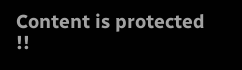Content is protected !!